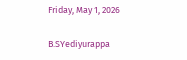Friday, May 1, 2026

B.SYediyurappa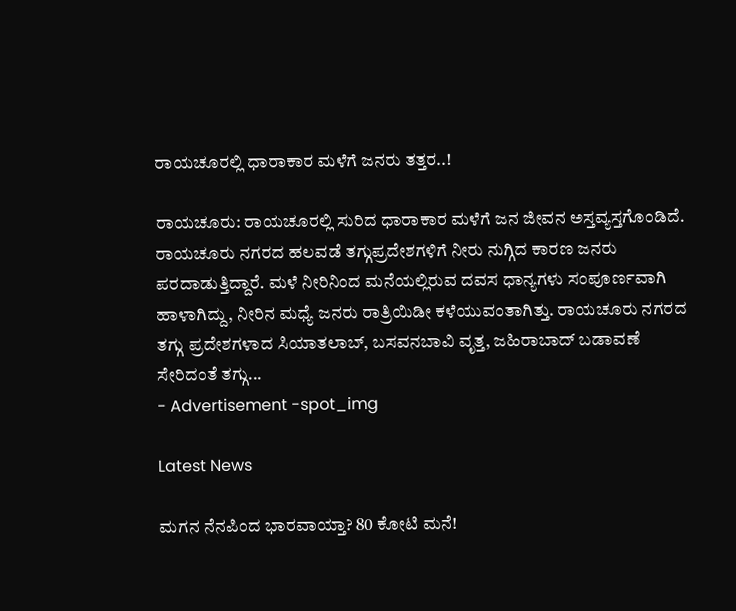ರಾಯಚೂರಲ್ಲಿ ಧಾರಾಕಾರ ಮಳೆಗೆ ಜನರು ತತ್ತರ..!

ರಾಯಚೂರು: ರಾಯಚೂರಲ್ಲಿ ಸುರಿದ ಧಾರಾಕಾರ ಮಳೆಗೆ ಜನ ಜೀವನ ಅಸ್ತವ್ಯಸ್ತಗೊಂಡಿದೆ. ರಾಯಚೂರು ನಗರದ ಹಲವಡೆ ತಗ್ಗುಪ್ರದೇಶಗಳಿಗೆ ನೀರು ನುಗ್ಗಿದ ಕಾರಣ ಜನರು ಪರದಾಡುತ್ತಿದ್ದಾರೆ. ಮಳೆ ನೀರಿನಿಂದ ಮನೆಯಲ್ಲಿರುವ ದವಸ ಧಾನ್ಯಗಳು ಸಂಪೂರ್ಣವಾಗಿ ಹಾಳಾಗಿದ್ದು, ನೀರಿನ ಮಧ್ಯೆ ಜನರು ರಾತ್ರಿಯಿಡೀ ಕಳೆಯುವಂತಾಗಿತ್ತು. ರಾಯಚೂರು ನಗರದ ತಗ್ಗು ಪ್ರದೇಶಗಳಾದ ಸಿಯಾತಲಾಬ್, ಬಸವನಬಾವಿ ವೃತ್ತ, ಜಹಿರಾಬಾದ್ ಬಡಾವಣೆ ಸೇರಿದಂತೆ ತಗ್ಗು...
- Advertisement -spot_img

Latest News

ಮಗನ ನೆನಪಿಂದ ಭಾರವಾಯ್ತಾ? 80 ಕೋಟಿ ಮನೆ!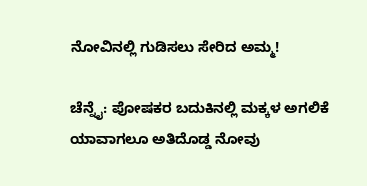ನೋವಿನಲ್ಲಿ ಗುಡಿಸಲು ಸೇರಿದ ಅಮ್ಮ!

ಚೆನ್ನೈ: ಪೋಷಕರ ಬದುಕಿನಲ್ಲಿ ಮಕ್ಕಳ ಅಗಲಿಕೆ ಯಾವಾಗಲೂ ಅತಿದೊಡ್ಡ ನೋವು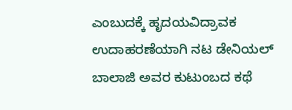ಎಂಬುದಕ್ಕೆ ಹೃದಯವಿದ್ರಾವಕ ಉದಾಹರಣೆಯಾಗಿ ನಟ ಡೇನಿಯಲ್ ಬಾಲಾಜಿ ಅವರ ಕುಟುಂಬದ ಕಥೆ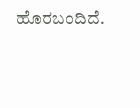ಹೊರಬಂದಿದೆ.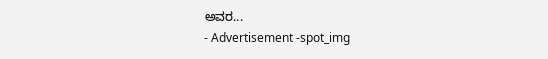ಅವರ...
- Advertisement -spot_img